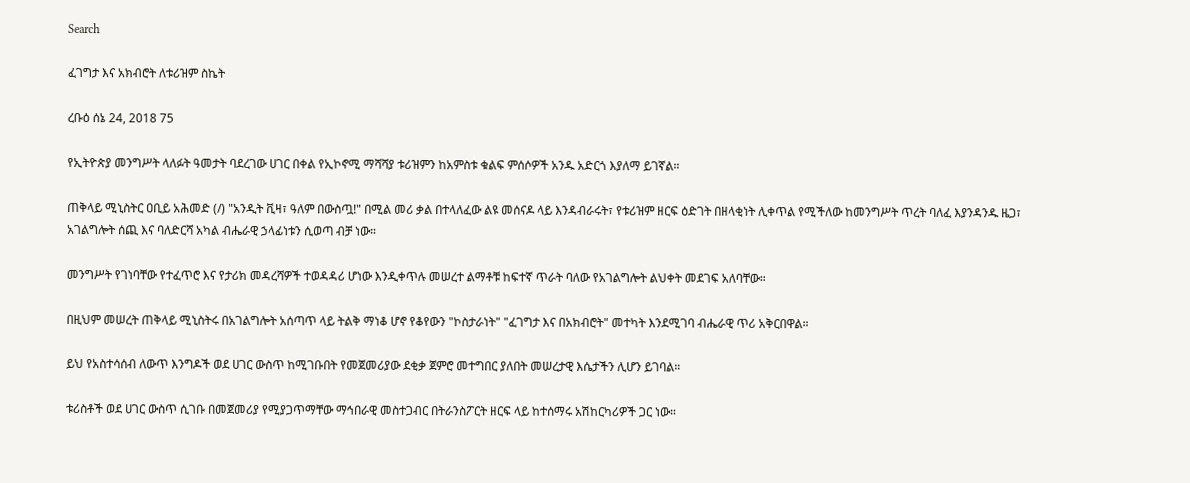Search

ፈገግታ እና አክብሮት ለቱሪዝም ስኬት

ረቡዕ ሰኔ 24, 2018 75

የኢትዮጵያ መንግሥት ላለፉት ዓመታት ባደረገው ሀገር በቀል የኢኮኖሚ ማሻሻያ ቱሪዝምን ከአምስቱ ቁልፍ ምሰሶዎች አንዱ አድርጎ እያለማ ይገኛል።

ጠቅላይ ሚኒስትር ዐቢይ አሕመድ (/) "አንዲት ቪዛ፣ ዓለም በውስጧ!" በሚል መሪ ቃል በተላለፈው ልዩ መሰናዶ ላይ እንዳብራሩት፣ የቱሪዝም ዘርፍ ዕድገት በዘላቂነት ሊቀጥል የሚችለው ከመንግሥት ጥረት ባለፈ እያንዳንዱ ዜጋ፣ አገልግሎት ሰጪ እና ባለድርሻ አካል ብሔራዊ ኃላፊነቱን ሲወጣ ብቻ ነው።

መንግሥት የገነባቸው የተፈጥሮ እና የታሪክ መዳረሻዎች ተወዳዳሪ ሆነው እንዲቀጥሉ መሠረተ ልማቶቹ ከፍተኛ ጥራት ባለው የአገልግሎት ልህቀት መደገፍ አለባቸው።

በዚህም መሠረት ጠቅላይ ሚኒስትሩ በአገልግሎት አሰጣጥ ላይ ትልቅ ማነቆ ሆኖ የቆየውን "ኮስታራነት" "ፈገግታ እና በአክብሮት" መተካት እንደሚገባ ብሔራዊ ጥሪ አቅርበዋል።

ይህ የአስተሳሰብ ለውጥ እንግዶች ወደ ሀገር ውስጥ ከሚገቡበት የመጀመሪያው ደቂቃ ጀምሮ መተግበር ያለበት መሠረታዊ እሴታችን ሊሆን ይገባል።

ቱሪስቶች ወደ ሀገር ውስጥ ሲገቡ በመጀመሪያ የሚያጋጥማቸው ማኅበራዊ መስተጋብር በትራንስፖርት ዘርፍ ላይ ከተሰማሩ አሽከርካሪዎች ጋር ነው።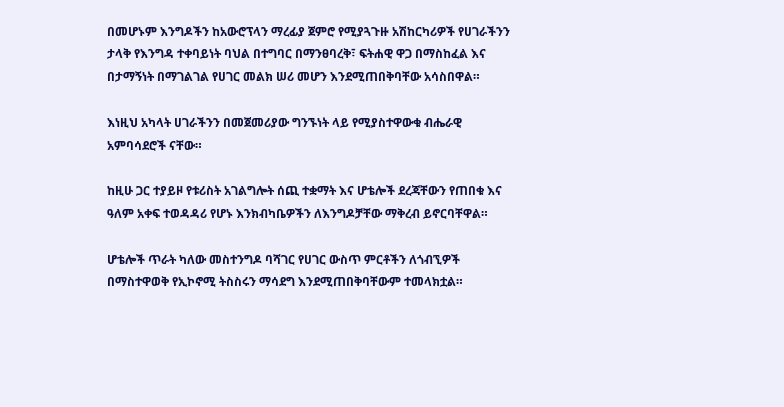በመሆኑም እንግዶችን ከአውሮፕላን ማረፊያ ጀምሮ የሚያጓጉዙ አሽከርካሪዎች የሀገራችንን ታላቅ የእንግዳ ተቀባይነት ባህል በተግባር በማንፀባረቅ፣ ፍትሐዊ ዋጋ በማስከፈል እና በታማኝነት በማገልገል የሀገር መልክ ሠሪ መሆን እንደሚጠበቅባቸው አሳስበዋል።

እነዚህ አካላት ሀገራችንን በመጀመሪያው ግንኙነት ላይ የሚያስተዋውቁ ብሔራዊ አምባሳደሮች ናቸው።

ከዚሁ ጋር ተያይዞ የቱሪስት አገልግሎት ሰጪ ተቋማት እና ሆቴሎች ደረጃቸውን የጠበቁ እና ዓለም አቀፍ ተወዳዳሪ የሆኑ እንክብካቤዎችን ለእንግዶቻቸው ማቅረብ ይኖርባቸዋል።

ሆቴሎች ጥራት ካለው መስተንግዶ ባሻገር የሀገር ውስጥ ምርቶችን ለጎብኚዎች በማስተዋወቅ የኢኮኖሚ ትስስሩን ማሳደግ እንደሚጠበቅባቸውም ተመላክቷል።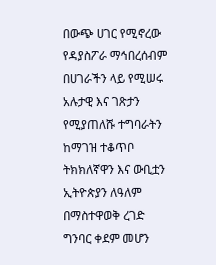በውጭ ሀገር የሚኖረው የዳያስፖራ ማኅበረሰብም በሀገራችን ላይ የሚሠሩ አሉታዊ እና ገጽታን የሚያጠለሹ ተግባራትን ከማገዝ ተቆጥቦ ትክክለኛዋን እና ውቢቷን ኢትዮጵያን ለዓለም በማስተዋወቅ ረገድ ግንባር ቀደም መሆን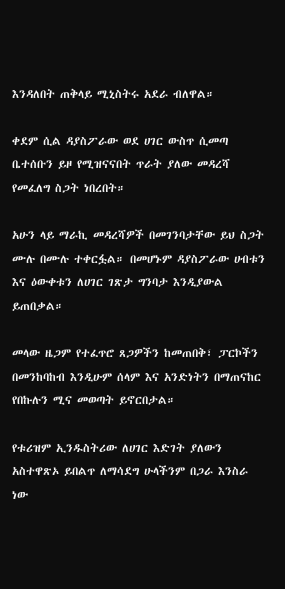እንዳለበት ጠቅላይ ሚኒስትሩ አደራ ብለዋል።

ቀደም ሲል ዳያስፖራው ወደ ሀገር ውስጥ ሲመጣ ቤተሰቡን ይዞ የሚዝናናበት ጥራት ያለው መዳረሻ የመፈለግ ስጋት ነበረበት።

አሁን ላይ ማራኪ መዳረሻዎች በመገንባታቸው ይህ ስጋት ሙሉ በሙሉ ተቀርፏል። በመሆኑም ዳያስፖራው ሀብቱን እና ዕውቀቱን ለሀገር ገጽታ ግንባታ እንዲያውል ይጠበቃል።

መላው ዜጋም የተፈጥሮ ጸጋዎችን ከመጠበቅ፣ ፓርኮችን በመንከባከብ እንዲሁም ሰላም እና አንድነትን በማጠናከር የበኩሉን ሚና መወጣት ይኖርበታል።

የቱሪዝም ኢንዱስትሪው ለሀገር እድገት ያለውን አስተዋጽኦ ይበልጥ ለማሳደግ ሁላችንም በጋራ እንስራ ነው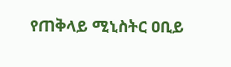የጠቅላይ ሚኒስትር ዐቢይ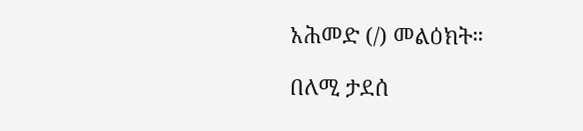አሕመድ (/) መልዕክት።

በለሚ ታደሰ